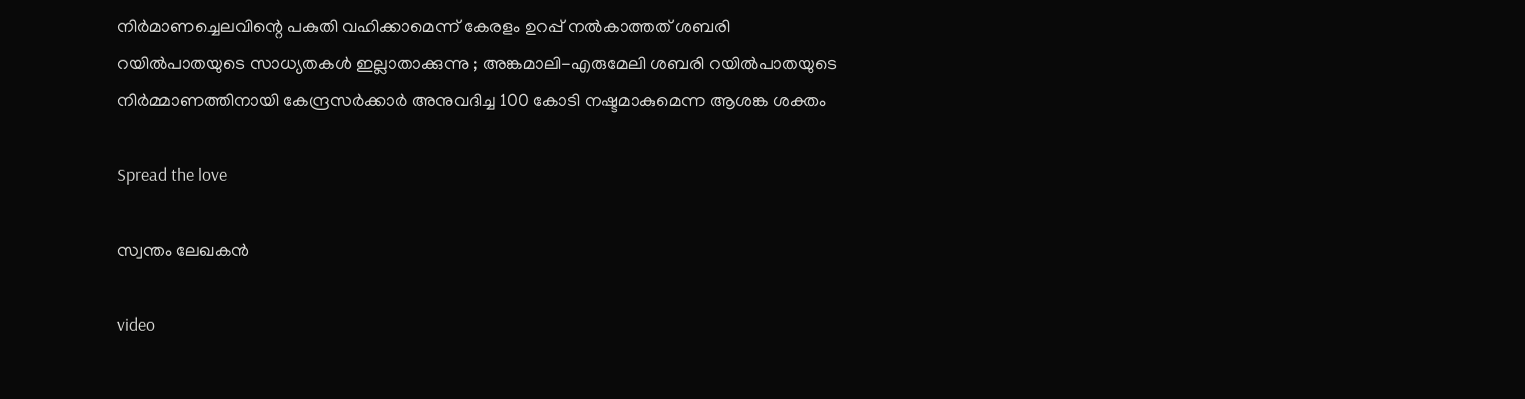നിർമാണച്ചെലവിന്റെ പകുതി വഹിക്കാമെന്ന് കേരളം ഉറപ്പ് നല്‍കാത്തത് ശബരി റയില്‍പാതയുടെ സാധ്യതകള്‍ ഇല്ലാതാക്കുന്നു ; അങ്കമാലി-എരുമേലി ശബരി റയില്‍പാതയുടെ നിർമ്മാണത്തിനായി കേന്ദ്രസർക്കാർ അനുവദിച്ച 100 കോടി നഷ്ടമാകുമെന്ന ആശങ്ക ശക്തം

Spread the love

സ്വന്തം ലേഖകൻ

video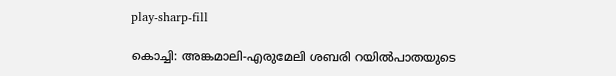play-sharp-fill

കൊച്ചി: അങ്കമാലി-എരുമേലി ശബരി റയില്‍പാതയുടെ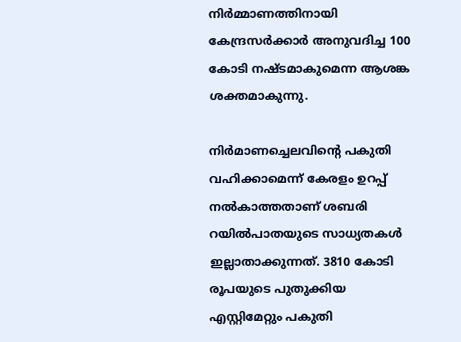നിർമ്മാണത്തിനായി കേന്ദ്രസർക്കാർ അനുവദിച്ച 100 കോടി നഷ്ടമാകുമെന്ന ആശങ്ക ശക്തമാകുന്നു.

നിർമാണച്ചെലവിന്റെ പകുതി വഹിക്കാമെന്ന് കേരളം ഉറപ്പ് നല്‍കാത്തതാണ് ശബരി റയില്‍പാതയുടെ സാധ്യതകള്‍ ഇല്ലാതാക്കുന്നത്. 3810 കോടി രൂപയുടെ പുതുക്കിയ എസ്റ്റിമേറ്റും പകുതി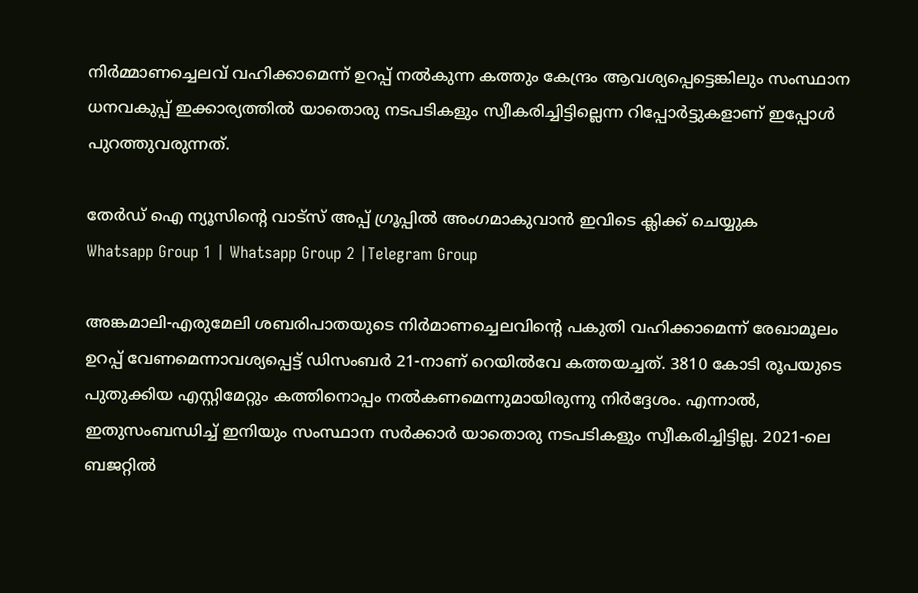നിർമ്മാണച്ചെലവ് വഹിക്കാമെന്ന് ഉറപ്പ് നല്‍കുന്ന കത്തും കേന്ദ്രം ആവശ്യപ്പെട്ടെങ്കിലും സംസ്ഥാന ധനവകുപ്പ് ഇക്കാര്യത്തില്‍ യാതൊരു നടപടികളും സ്വീകരിച്ചിട്ടില്ലെന്ന റിപ്പോർട്ടുകളാണ് ഇപ്പോള്‍ പുറത്തുവരുന്നത്.

തേർഡ് ഐ ന്യൂസിന്റെ വാട്സ് അപ്പ് ഗ്രൂപ്പിൽ അംഗമാകുവാൻ ഇവിടെ ക്ലിക്ക് ചെയ്യുക
Whatsapp Group 1 | Whatsapp Group 2 |Telegram Group

അങ്കമാലി-എരുമേലി ശബരിപാതയുടെ നിർമാണച്ചെലവിന്റെ പകുതി വഹിക്കാമെന്ന് രേഖാമൂലം ഉറപ്പ് വേണമെന്നാവശ്യപ്പെട്ട് ഡിസംബർ 21-നാണ് റെയില്‍വേ കത്തയച്ചത്. 3810 കോടി രൂപയുടെ പുതുക്കിയ എസ്റ്റിമേറ്റും കത്തിനൊപ്പം നല്‍കണമെന്നുമായിരുന്നു നിർദ്ദേശം. എന്നാല്‍, ഇതുസംബന്ധിച്ച്‌ ഇനിയും സംസ്ഥാന സർക്കാർ യാതൊരു നടപടികളും സ്വീകരിച്ചിട്ടില്ല. 2021-ലെ ബജറ്റില്‍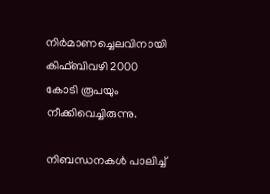നിർമാണച്ചെലവിനായി കിഫ്ബിവഴി 2000 കോടി രൂപയും നീക്കിവെച്ചിരുന്നു.

നിബന്ധനകള്‍ പാലിച്ച്‌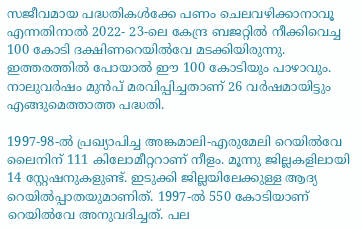സജീവമായ പദ്ധതികള്‍ക്കേ പണം ചെലവഴിക്കാനാവൂ എന്നതിനാല്‍ 2022- 23-ലെ കേന്ദ്ര ബജറ്റില്‍ നീക്കിവെച്ച 100 കോടി ദക്ഷിണറെയില്‍വേ മടക്കിയിരുന്നു. ഇത്തരത്തില്‍ പോയാല്‍ ഈ 100 കോടിയും പാഴാവും. നാലുവർഷം മുൻപ് മരവിപ്പിച്ചതാണ് 26 വർഷമായിട്ടും എങ്ങുമെത്താത്ത പദ്ധതി.

1997-98-ല്‍ പ്രഖ്യാപിച്ച അങ്കമാലി-എരുമേലി റെയില്‍വേ ലൈനിന് 111 കിലോമീറ്ററാണ് നീളം. മൂന്നു ജില്ലകളിലായി 14 സ്റ്റേഷനുകളുണ്ട്. ഇടുക്കി ജില്ലയിലേക്കുള്ള ആദ്യ റെയില്‍പ്പാതയുമാണിത്. 1997-ല്‍ 550 കോടിയാണ് റെയില്‍വേ അനുവദിച്ചത്. പല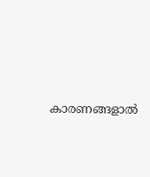കാരണങ്ങളാല്‍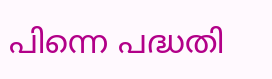പിന്നെ പദ്ധതി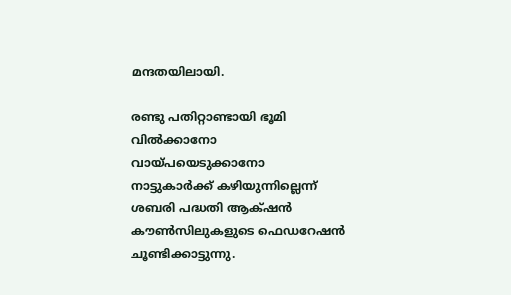മന്ദതയിലായി.

രണ്ടു പതിറ്റാണ്ടായി ഭൂമി വില്‍ക്കാനോ വായ്പയെടുക്കാനോ നാട്ടുകാർക്ക് കഴിയുന്നില്ലെന്ന് ശബരി പദ്ധതി ആക്‌ഷൻ കൗണ്‍സിലുകളുടെ ഫെഡറേഷൻ ചൂണ്ടിക്കാട്ടുന്നു.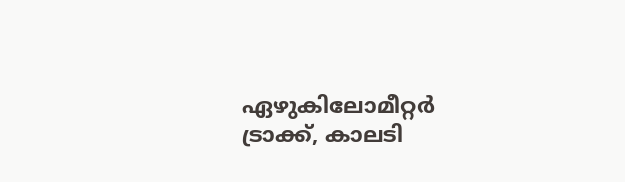ഏഴുകിലോമീറ്റർ ട്രാക്ക്, കാലടി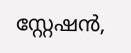സ്റ്റേഷൻ,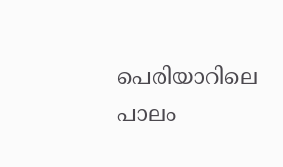പെരിയാറിലെ പാലം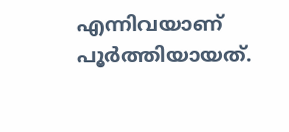എന്നിവയാണ് പൂർത്തിയായത്.